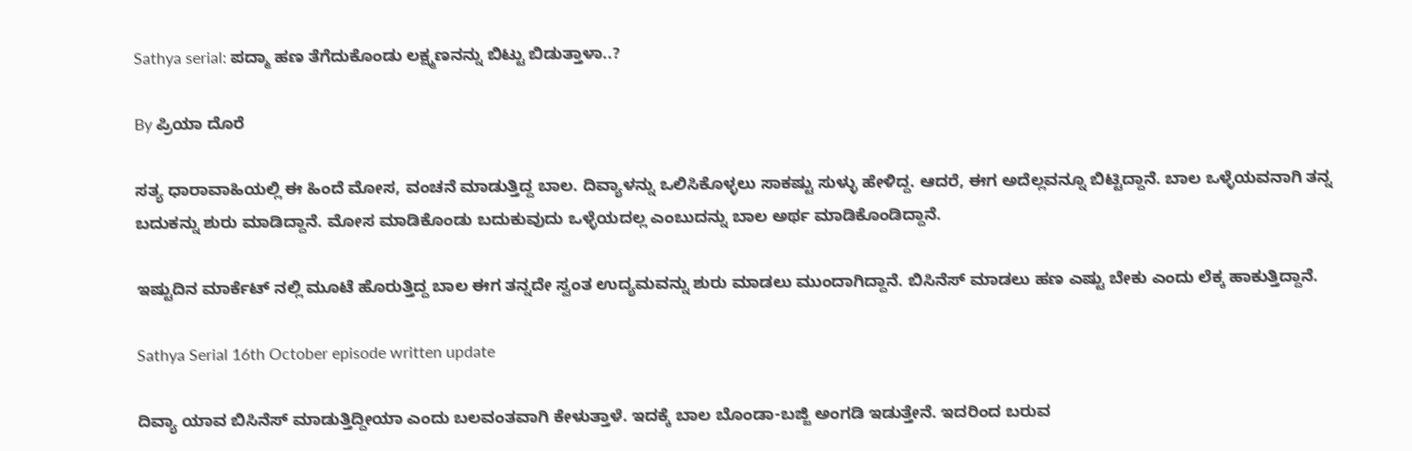Sathya serial: ಪದ್ಮಾ ಹಣ ತೆಗೆದುಕೊಂಡು ಲಕ್ಷ್ಮಣನನ್ನು ಬಿಟ್ಟು ಬಿಡುತ್ತಾಳಾ..?

By ಪ್ರಿಯಾ ದೊರೆ

ಸತ್ಯ ಧಾರಾವಾಹಿಯಲ್ಲಿ ಈ ಹಿಂದೆ ಮೋಸ, ವಂಚನೆ ಮಾಡುತ್ತಿದ್ದ ಬಾಲ. ದಿವ್ಯಾಳನ್ನು ಒಲಿಸಿಕೊಳ್ಳಲು ಸಾಕಷ್ಟು ಸುಳ್ಳು ಹೇಳಿದ್ದ. ಆದರೆ, ಈಗ ಅದೆಲ್ಲವನ್ನೂ ಬಿಟ್ಟಿದ್ದಾನೆ. ಬಾಲ ಒಳ್ಳೆಯವನಾಗಿ ತನ್ನ ಬದುಕನ್ನು ಶುರು ಮಾಡಿದ್ದಾನೆ. ಮೋಸ ಮಾಡಿಕೊಂಡು ಬದುಕುವುದು ಒಳ್ಳೆಯದಲ್ಲ ಎಂಬುದನ್ನು ಬಾಲ ಅರ್ಥ ಮಾಡಿಕೊಂಡಿದ್ದಾನೆ.

ಇಷ್ಟುದಿನ ಮಾರ್ಕೆಟ್ ನಲ್ಲಿ ಮೂಟೆ ಹೊರುತ್ತಿದ್ದ ಬಾಲ ಈಗ ತನ್ನದೇ ಸ್ವಂತ ಉದ್ಯಮವನ್ನು ಶುರು ಮಾಡಲು ಮುಂದಾಗಿದ್ದಾನೆ. ಬಿಸಿನೆಸ್ ಮಾಡಲು ಹಣ ಎಷ್ಟು ಬೇಕು ಎಂದು ಲೆಕ್ಕ ಹಾಕುತ್ತಿದ್ದಾನೆ.

Sathya Serial 16th October episode written update

ದಿವ್ಯಾ ಯಾವ ಬಿಸಿನೆಸ್ ಮಾಡುತ್ತಿದ್ದೀಯಾ ಎಂದು ಬಲವಂತವಾಗಿ ಕೇಳುತ್ತಾಳೆ. ಇದಕ್ಕೆ ಬಾಲ ಬೊಂಡಾ-ಬಜ್ಜಿ ಅಂಗಡಿ ಇಡುತ್ತೇನೆ. ಇದರಿಂದ ಬರುವ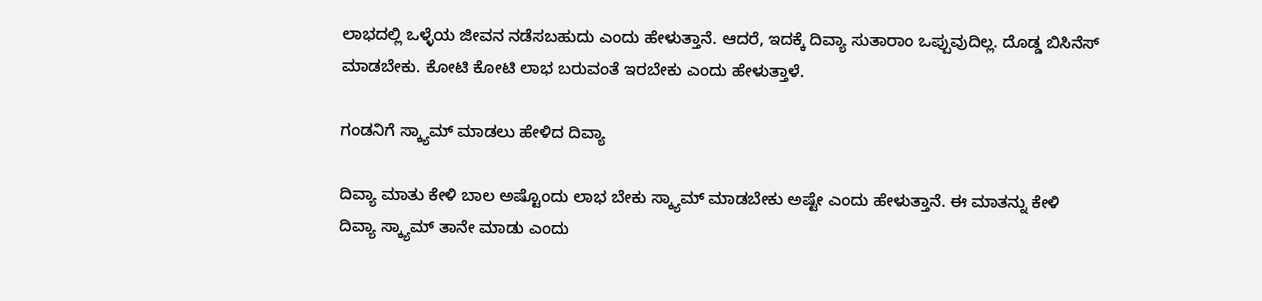ಲಾಭದಲ್ಲಿ ಒಳ್ಳೆಯ ಜೀವನ ನಡೆಸಬಹುದು ಎಂದು ಹೇಳುತ್ತಾನೆ. ಆದರೆ, ಇದಕ್ಕೆ ದಿವ್ಯಾ ಸುತಾರಾಂ ಒಪ್ಪುವುದಿಲ್ಲ. ದೊಡ್ಡ ಬಿಸಿನೆಸ್ ಮಾಡಬೇಕು. ಕೋಟಿ ಕೋಟಿ ಲಾಭ ಬರುವಂತೆ ಇರಬೇಕು ಎಂದು ಹೇಳುತ್ತಾಳೆ.

ಗಂಡನಿಗೆ ಸ್ಕ್ಯಾಮ್ ಮಾಡಲು ಹೇಳಿದ ದಿವ್ಯಾ

ದಿವ್ಯಾ ಮಾತು ಕೇಳಿ ಬಾಲ ಅಷ್ಟೊಂದು ಲಾಭ ಬೇಕು ಸ್ಕ್ಯಾಮ್ ಮಾಡಬೇಕು ಅಷ್ಟೇ ಎಂದು ಹೇಳುತ್ತಾನೆ. ಈ ಮಾತನ್ನು ಕೇಳಿ ದಿವ್ಯಾ ಸ್ಕ್ಯಾಮ್ ತಾನೇ ಮಾಡು ಎಂದು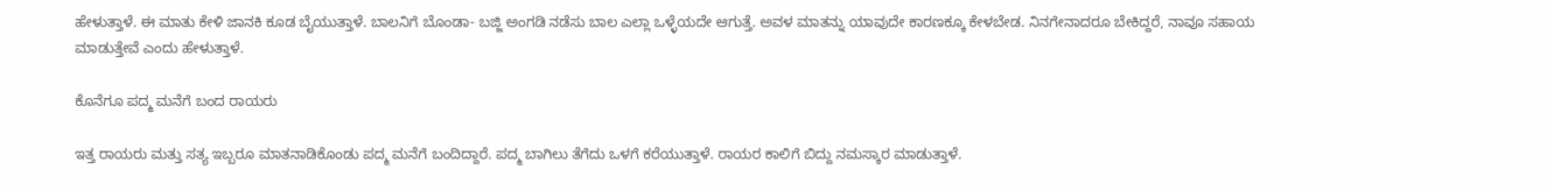ಹೇಳುತ್ತಾಳೆ. ಈ ಮಾತು ಕೇಳಿ ಜಾನಕಿ ಕೂಡ ಬೈಯುತ್ತಾಳೆ. ಬಾಲನಿಗೆ ಬೊಂಡಾ- ಬಜ್ಜಿ ಅಂಗಡಿ ನಡೆಸು ಬಾಲ ಎಲ್ಲಾ ಒಳ್ಳೆಯದೇ ಆಗುತ್ತೆ. ಅವಳ ಮಾತನ್ನು ಯಾವುದೇ ಕಾರಣಕ್ಕೂ ಕೇಳಬೇಡ. ನಿನಗೇನಾದರೂ ಬೇಕಿದ್ದರೆ, ನಾವೂ ಸಹಾಯ ಮಾಡುತ್ತೇವೆ ಎಂದು ಹೇಳುತ್ತಾಳೆ.

ಕೊನೆಗೂ ಪದ್ಮ ಮನೆಗೆ ಬಂದ ರಾಯರು

ಇತ್ತ ರಾಯರು ಮತ್ತು ಸತ್ಯ ಇಬ್ಬರೂ ಮಾತನಾಡಿಕೊಂಡು ಪದ್ಮ ಮನೆಗೆ ಬಂದಿದ್ದಾರೆ. ಪದ್ಮ ಬಾಗಿಲು ತೆಗೆದು ಒಳಗೆ ಕರೆಯುತ್ತಾಳೆ. ರಾಯರ ಕಾಲಿಗೆ ಬಿದ್ದು ನಮಸ್ಕಾರ ಮಾಡುತ್ತಾಳೆ.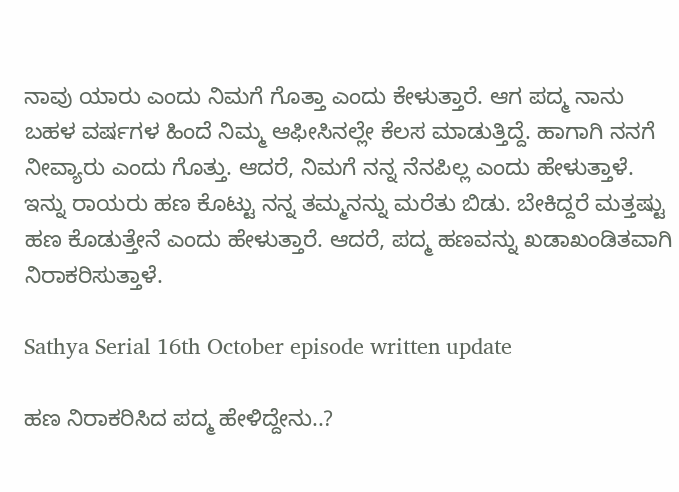ನಾವು ಯಾರು ಎಂದು ನಿಮಗೆ ಗೊತ್ತಾ ಎಂದು ಕೇಳುತ್ತಾರೆ. ಆಗ ಪದ್ಮ ನಾನು ಬಹಳ ವರ್ಷಗಳ ಹಿಂದೆ ನಿಮ್ಮ ಆಫೀಸಿನಲ್ಲೇ ಕೆಲಸ ಮಾಡುತ್ತಿದ್ದೆ. ಹಾಗಾಗಿ ನನಗೆ ನೀವ್ಯಾರು ಎಂದು ಗೊತ್ತು. ಆದರೆ, ನಿಮಗೆ ನನ್ನ ನೆನಪಿಲ್ಲ ಎಂದು ಹೇಳುತ್ತಾಳೆ. ಇನ್ನು ರಾಯರು ಹಣ ಕೊಟ್ಟು ನನ್ನ ತಮ್ಮನನ್ನು ಮರೆತು ಬಿಡು. ಬೇಕಿದ್ದರೆ ಮತ್ತಷ್ಟು ಹಣ ಕೊಡುತ್ತೇನೆ ಎಂದು ಹೇಳುತ್ತಾರೆ. ಆದರೆ, ಪದ್ಮ ಹಣವನ್ನು ಖಡಾಖಂಡಿತವಾಗಿ ನಿರಾಕರಿಸುತ್ತಾಳೆ.

Sathya Serial 16th October episode written update

ಹಣ ನಿರಾಕರಿಸಿದ ಪದ್ಮ ಹೇಳಿದ್ದೇನು..?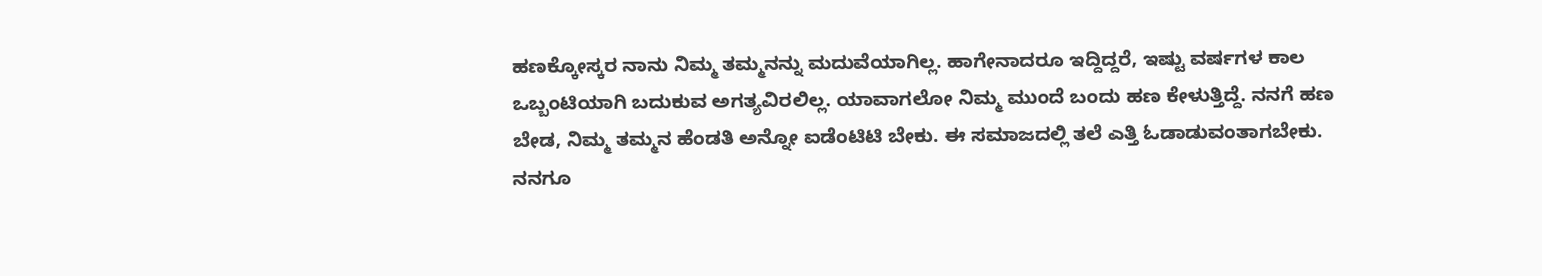ಹಣಕ್ಕೋಸ್ಕರ ನಾನು ನಿಮ್ಮ ತಮ್ಮನನ್ನು ಮದುವೆಯಾಗಿಲ್ಲ. ಹಾಗೇನಾದರೂ ಇದ್ದಿದ್ದರೆ, ಇಷ್ಟು ವರ್ಷಗಳ ಕಾಲ ಒಬ್ಬಂಟಿಯಾಗಿ ಬದುಕುವ ಅಗತ್ಯವಿರಲಿಲ್ಲ. ಯಾವಾಗಲೋ ನಿಮ್ಮ ಮುಂದೆ ಬಂದು ಹಣ ಕೇಳುತ್ತಿದ್ದೆ. ನನಗೆ ಹಣ ಬೇಡ, ನಿಮ್ಮ ತಮ್ಮನ ಹೆಂಡತಿ ಅನ್ನೋ ಐಡೆಂಟಿಟಿ ಬೇಕು. ಈ ಸಮಾಜದಲ್ಲಿ ತಲೆ ಎತ್ತಿ ಓಡಾಡುವಂತಾಗಬೇಕು. ನನಗೂ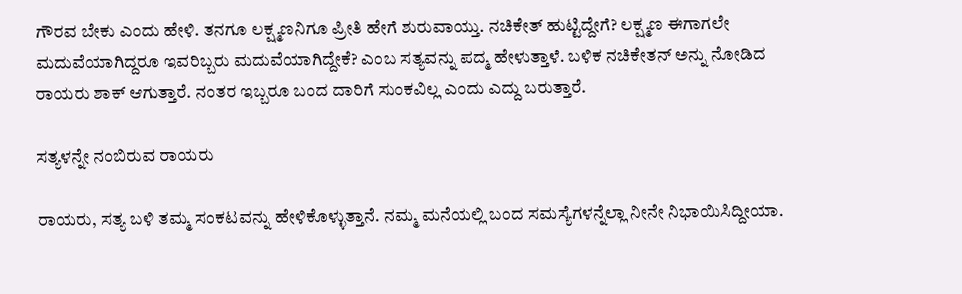ಗೌರವ ಬೇಕು ಎಂದು ಹೇಳಿ. ತನಗೂ ಲಕ್ಷ್ಮಣನಿಗೂ ಪ್ರೀತಿ ಹೇಗೆ ಶುರುವಾಯ್ತು. ನಚಿಕೇತ್ ಹುಟ್ಟಿದ್ದೇಗೆ? ಲಕ್ಷ್ಮಣ ಈಗಾಗಲೇ ಮದುವೆಯಾಗಿದ್ದರೂ ಇವರಿಬ್ಬರು ಮದುವೆಯಾಗಿದ್ದೇಕೆ? ಎಂಬ ಸತ್ಯವನ್ನು ಪದ್ಮ ಹೇಳುತ್ತಾಳೆ. ಬಳಿಕ ನಚಿಕೇತನ್ ಅನ್ನು ನೋಡಿದ ರಾಯರು ಶಾಕ್ ಆಗುತ್ತಾರೆ. ನಂತರ ಇಬ್ಬರೂ ಬಂದ ದಾರಿಗೆ ಸುಂಕವಿಲ್ಲ ಎಂದು ಎದ್ದು ಬರುತ್ತಾರೆ.

ಸತ್ಯಳನ್ನೇ ನಂಬಿರುವ ರಾಯರು

ರಾಯರು, ಸತ್ಯ ಬಳಿ ತಮ್ಮ ಸಂಕಟವನ್ನು ಹೇಳಿಕೊಳ್ಳುತ್ತಾನೆ. ನಮ್ಮ ಮನೆಯಲ್ಲಿ ಬಂದ ಸಮಸ್ಯೆಗಳನ್ನೆಲ್ಲಾ ನೀನೇ ನಿಭಾಯಿಸಿದ್ದೀಯಾ.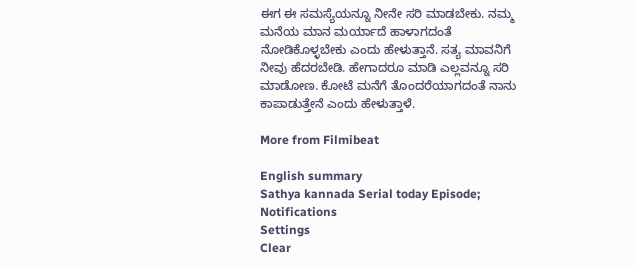ಈಗ ಈ ಸಮಸ್ಯೆಯನ್ನೂ ನೀನೇ ಸರಿ ಮಾಡಬೇಕು. ನಮ್ಮ ಮನೆಯ ಮಾನ ಮರ್ಯಾದೆ ಹಾಳಾಗದಂತೆ ನೋಡಿಕೊಳ್ಳಬೇಕು ಎಂದು ಹೇಳುತ್ತಾನೆ. ಸತ್ಯ ಮಾವನಿಗೆ ನೀವು ಹೆದರಬೇಡಿ. ಹೇಗಾದರೂ ಮಾಡಿ ಎಲ್ಲವನ್ನೂ ಸರಿ ಮಾಡೋಣ. ಕೋಟೆ ಮನೆಗೆ ತೊಂದರೆಯಾಗದಂತೆ ನಾನು ಕಾಪಾಡುತ್ತೇನೆ ಎಂದು ಹೇಳುತ್ತಾಳೆ.

More from Filmibeat

English summary
Sathya kannada Serial today Episode;
Notifications
Settings
Clear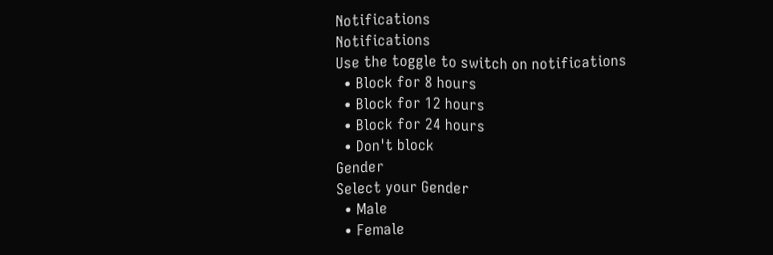Notifications
Notifications
Use the toggle to switch on notifications
  • Block for 8 hours
  • Block for 12 hours
  • Block for 24 hours
  • Don't block
Gender
Select your Gender
  • Male
  • Female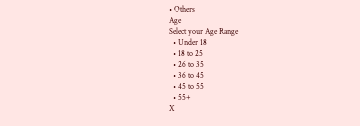• Others
Age
Select your Age Range
  • Under 18
  • 18 to 25
  • 26 to 35
  • 36 to 45
  • 45 to 55
  • 55+
X